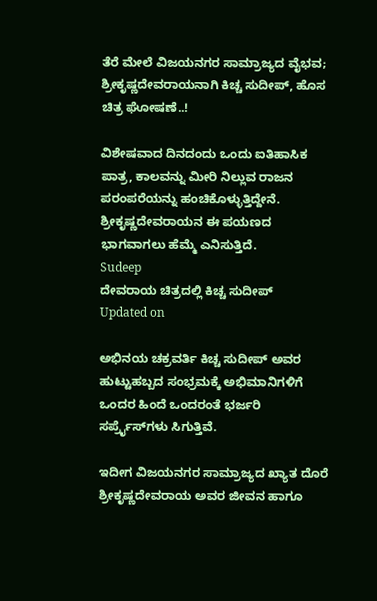ತೆರೆ ಮೇಲೆ ವಿಜಯನಗರ ಸಾಮ್ರಾಜ್ಯದ ವೈಭವ; ಶ್ರೀಕೃಷ್ಣದೇವರಾಯನಾಗಿ ಕಿಚ್ಚ ಸುದೀಪ್, ಹೊಸ ಚಿತ್ರ ಘೋಷಣೆ..!

ವಿಶೇಷವಾದ ದಿನದಂದು ಒಂದು ಐತಿಹಾಸಿಕ ಪಾತ್ರ, ಕಾಲವನ್ನು ಮೀರಿ ನಿಲ್ಲುವ ರಾಜನ ಪರಂಪರೆಯನ್ನು ಹಂಚಿಕೊಳ್ಳುತ್ತಿದ್ದೇನೆ. ಶ್ರೀಕೃಷ್ಣದೇವರಾಯನ ಈ ಪಯಣದ ಭಾಗವಾಗಲು ಹೆಮ್ಮೆ ಎನಿಸುತ್ತಿದೆ.
Sudeep
ದೇವರಾಯ ಚಿತ್ರದಲ್ಲಿ ಕಿಚ್ಚ ಸುದೀಪ್
Updated on

ಅಭಿನಯ ಚಕ್ರವರ್ತಿ ಕಿಚ್ಚ ಸುದೀಪ್ ಅವರ ಹುಟ್ಟುಹಬ್ಬದ ಸಂಭ್ರಮಕ್ಕೆ ಅಭಿಮಾನಿಗಳಿಗೆ ಒಂದರ ಹಿಂದೆ ಒಂದರಂತೆ ಭರ್ಜರಿ ಸರ್ಪ್ರೈಸ್‌ಗಳು ಸಿಗುತ್ತಿವೆ.

ಇದೀಗ ವಿಜಯನಗರ ಸಾಮ್ರಾಜ್ಯದ ಖ್ಯಾತ ದೊರೆ ಶ್ರೀಕೃಷ್ಣದೇವರಾಯ ಅವರ ಜೀವನ ಹಾಗೂ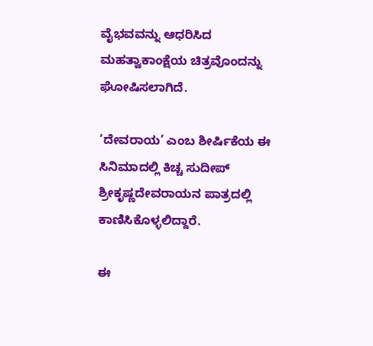ವೈಭವವನ್ನು ಆಧರಿಸಿದ ಮಹತ್ವಾಕಾಂಕ್ಷೆಯ ಚಿತ್ರವೊಂದನ್ನು ಘೋಷಿಸಲಾಗಿದೆ.

‘ದೇವರಾಯ’ ಎಂಬ ಶೀರ್ಷಿಕೆಯ ಈ ಸಿನಿಮಾದಲ್ಲಿ ಕಿಚ್ಚ ಸುದೀಪ್ ಶ್ರೀಕೃಷ್ಣದೇವರಾಯನ ಪಾತ್ರದಲ್ಲಿ ಕಾಣಿಸಿಕೊಳ್ಳಲಿದ್ದಾರೆ.

ಈ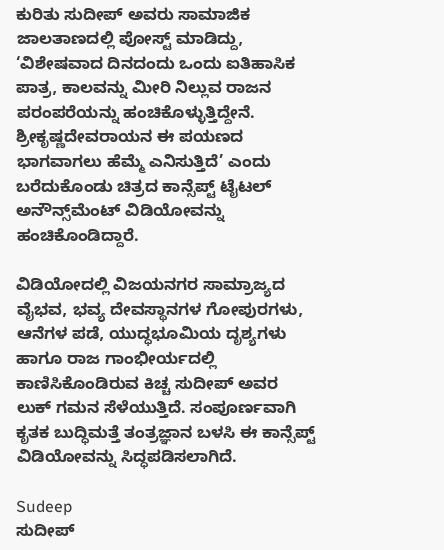ಕುರಿತು ಸುದೀಪ್ ಅವರು ಸಾಮಾಜಿಕ ಜಾಲತಾಣದಲ್ಲಿ ಪೋಸ್ಟ್ ಮಾಡಿದ್ದು, ‘ವಿಶೇಷವಾದ ದಿನದಂದು ಒಂದು ಐತಿಹಾಸಿಕ ಪಾತ್ರ, ಕಾಲವನ್ನು ಮೀರಿ ನಿಲ್ಲುವ ರಾಜನ ಪರಂಪರೆಯನ್ನು ಹಂಚಿಕೊಳ್ಳುತ್ತಿದ್ದೇನೆ. ಶ್ರೀಕೃಷ್ಣದೇವರಾಯನ ಈ ಪಯಣದ ಭಾಗವಾಗಲು ಹೆಮ್ಮೆ ಎನಿಸುತ್ತಿದೆ’ ಎಂದು ಬರೆದುಕೊಂಡು ಚಿತ್ರದ ಕಾನ್ಸೆಪ್ಟ್ ಟೈಟಲ್ ಅನೌನ್ಸ್‌ಮೆಂಟ್ ವಿಡಿಯೋವನ್ನು ಹಂಚಿಕೊಂಡಿದ್ದಾರೆ.

ವಿಡಿಯೋದಲ್ಲಿ ವಿಜಯನಗರ ಸಾಮ್ರಾಜ್ಯದ ವೈಭವ, ಭವ್ಯ ದೇವಸ್ಥಾನಗಳ ಗೋಪುರಗಳು, ಆನೆಗಳ ಪಡೆ, ಯುದ್ಧಭೂಮಿಯ ದೃಶ್ಯಗಳು ಹಾಗೂ ರಾಜ ಗಾಂಭೀರ್ಯದಲ್ಲಿ ಕಾಣಿಸಿಕೊಂಡಿರುವ ಕಿಚ್ಚ ಸುದೀಪ್ ಅವರ ಲುಕ್ ಗಮನ ಸೆಳೆಯುತ್ತಿದೆ. ಸಂಪೂರ್ಣವಾಗಿ ಕೃತಕ ಬುದ್ಧಿಮತ್ತೆ ತಂತ್ರಜ್ಞಾನ ಬಳಸಿ ಈ ಕಾನ್ಸೆಪ್ಟ್ ವಿಡಿಯೋವನ್ನು ಸಿದ್ಧಪಡಿಸಲಾಗಿದೆ.

Sudeep
ಸುದೀಪ್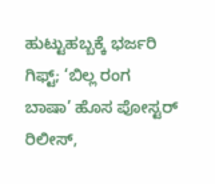ಹುಟ್ಟುಹಬ್ಬಕ್ಕೆ ಭರ್ಜರಿ ಗಿಫ್ಟ್; ‘ಬಿಲ್ಲ ರಂಗ ಬಾಷಾ’ ಹೊಸ ಪೋಸ್ಟರ್ ರಿಲೀಸ್,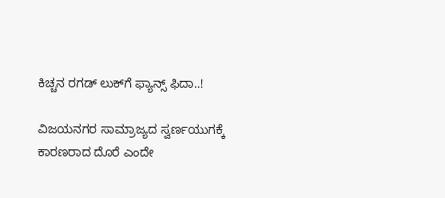ಕಿಚ್ಚನ ರಗಡ್ ಲುಕ್‌ಗೆ ಫ್ಯಾನ್ಸ್ ಫಿದಾ..!

ವಿಜಯನಗರ ಸಾಮ್ರಾಜ್ಯದ ಸ್ವರ್ಣಯುಗಕ್ಕೆ ಕಾರಣರಾದ ದೊರೆ ಎಂದೇ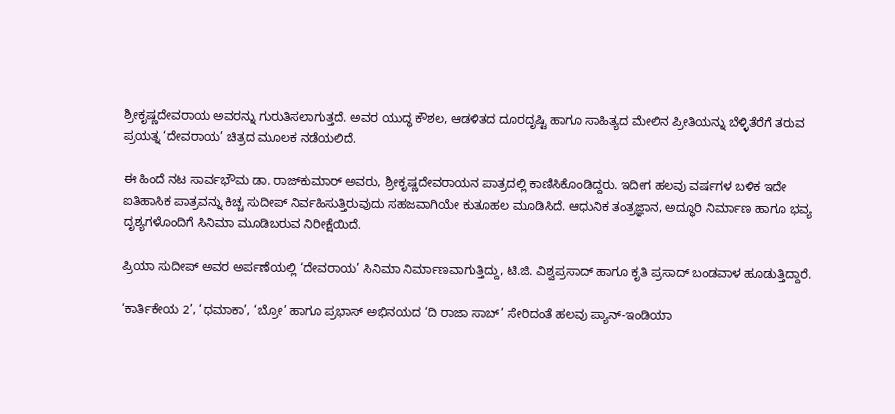ಶ್ರೀಕೃಷ್ಣದೇವರಾಯ ಅವರನ್ನು ಗುರುತಿಸಲಾಗುತ್ತದೆ. ಅವರ ಯುದ್ಧ ಕೌಶಲ, ಆಡಳಿತದ ದೂರದೃಷ್ಟಿ ಹಾಗೂ ಸಾಹಿತ್ಯದ ಮೇಲಿನ ಪ್ರೀತಿಯನ್ನು ಬೆಳ್ಳಿತೆರೆಗೆ ತರುವ ಪ್ರಯತ್ನ ‘ದೇವರಾಯ’ ಚಿತ್ರದ ಮೂಲಕ ನಡೆಯಲಿದೆ.

ಈ ಹಿಂದೆ ನಟ ಸಾರ್ವಭೌಮ ಡಾ. ರಾಜ್‌ಕುಮಾರ್ ಅವರು, ಶ್ರೀಕೃಷ್ಣದೇವರಾಯನ ಪಾತ್ರದಲ್ಲಿ ಕಾಣಿಸಿಕೊಂಡಿದ್ದರು. ಇದೀಗ ಹಲವು ವರ್ಷಗಳ ಬಳಿಕ ಇದೇ ಐತಿಹಾಸಿಕ ಪಾತ್ರವನ್ನು ಕಿಚ್ಚ ಸುದೀಪ್ ನಿರ್ವಹಿಸುತ್ತಿರುವುದು ಸಹಜವಾಗಿಯೇ ಕುತೂಹಲ ಮೂಡಿಸಿದೆ. ಆಧುನಿಕ ತಂತ್ರಜ್ಞಾನ, ಅದ್ಧೂರಿ ನಿರ್ಮಾಣ ಹಾಗೂ ಭವ್ಯ ದೃಶ್ಯಗಳೊಂದಿಗೆ ಸಿನಿಮಾ ಮೂಡಿಬರುವ ನಿರೀಕ್ಷೆಯಿದೆ.

ಪ್ರಿಯಾ ಸುದೀಪ್ ಅವರ ಅರ್ಪಣೆಯಲ್ಲಿ ‘ದೇವರಾಯ’ ಸಿನಿಮಾ ನಿರ್ಮಾಣವಾಗುತ್ತಿದ್ದು, ಟಿ.ಜಿ. ವಿಶ್ವಪ್ರಸಾದ್ ಹಾಗೂ ಕೃತಿ ಪ್ರಸಾದ್ ಬಂಡವಾಳ ಹೂಡುತ್ತಿದ್ದಾರೆ.

‘ಕಾರ್ತಿಕೇಯ 2’, ‘ಧಮಾಕಾ’, ‘ಬ್ರೋ’ ಹಾಗೂ ಪ್ರಭಾಸ್ ಅಭಿನಯದ ‘ದಿ ರಾಜಾ ಸಾಬ್’ ಸೇರಿದಂತೆ ಹಲವು ಪ್ಯಾನ್-ಇಂಡಿಯಾ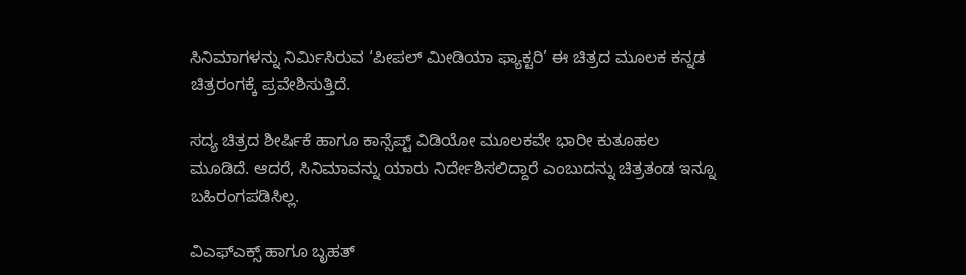ಸಿನಿಮಾಗಳನ್ನು ನಿರ್ಮಿಸಿರುವ ‘ಪೀಪಲ್ ಮೀಡಿಯಾ ಫ್ಯಾಕ್ಟರಿ’ ಈ ಚಿತ್ರದ ಮೂಲಕ ಕನ್ನಡ ಚಿತ್ರರಂಗಕ್ಕೆ ಪ್ರವೇಶಿಸುತ್ತಿದೆ.

ಸದ್ಯ ಚಿತ್ರದ ಶೀರ್ಷಿಕೆ ಹಾಗೂ ಕಾನ್ಸೆಪ್ಟ್ ವಿಡಿಯೋ ಮೂಲಕವೇ ಭಾರೀ ಕುತೂಹಲ ಮೂಡಿದೆ. ಆದರೆ, ಸಿನಿಮಾವನ್ನು ಯಾರು ನಿರ್ದೇಶಿಸಲಿದ್ದಾರೆ ಎಂಬುದನ್ನು ಚಿತ್ರತಂಡ ಇನ್ನೂ ಬಹಿರಂಗಪಡಿಸಿಲ್ಲ.

ವಿಎಫ್‌ಎಕ್ಸ್ ಹಾಗೂ ಬೃಹತ್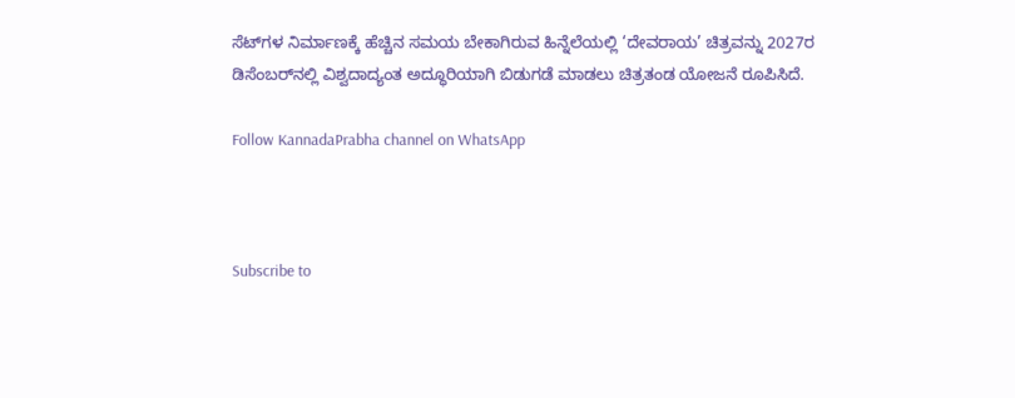ಸೆಟ್‌ಗಳ ನಿರ್ಮಾಣಕ್ಕೆ ಹೆಚ್ಚಿನ ಸಮಯ ಬೇಕಾಗಿರುವ ಹಿನ್ನೆಲೆಯಲ್ಲಿ ‘ದೇವರಾಯ’ ಚಿತ್ರವನ್ನು 2027ರ ಡಿಸೆಂಬರ್‌ನಲ್ಲಿ ವಿಶ್ವದಾದ್ಯಂತ ಅದ್ಧೂರಿಯಾಗಿ ಬಿಡುಗಡೆ ಮಾಡಲು ಚಿತ್ರತಂಡ ಯೋಜನೆ ರೂಪಿಸಿದೆ.

Follow KannadaPrabha channel on WhatsApp



Subscribe to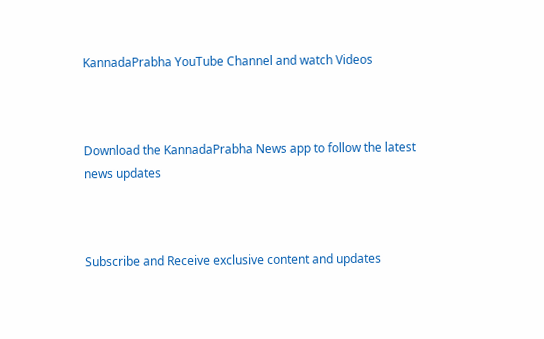KannadaPrabha YouTube Channel and watch Videos



Download the KannadaPrabha News app to follow the latest news updates



Subscribe and Receive exclusive content and updates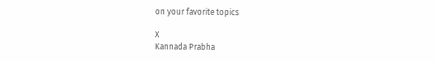on your favorite topics

X
Kannada Prabha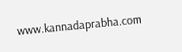www.kannadaprabha.com